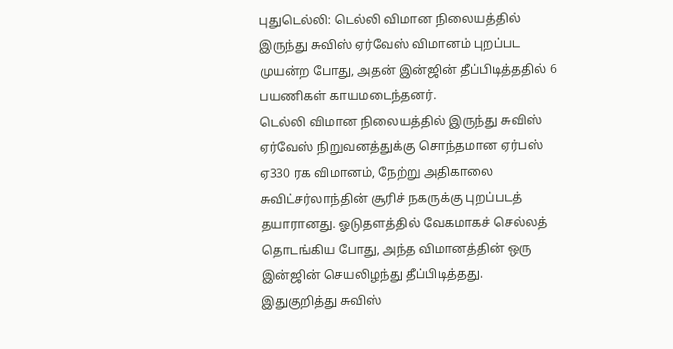புதுடெல்லி: டெல்லி விமான நிலையத்தில் இருந்து சுவிஸ் ஏர்வேஸ் விமானம் புறப்பட முயன்ற போது, அதன் இன்ஜின் தீப்பிடித்ததில் 6 பயணிகள் காயமடைந்தனர்.
டெல்லி விமான நிலையத்தில் இருந்து சுவிஸ் ஏர்வேஸ் நிறுவனத்துக்கு சொந்தமான ஏர்பஸ் ஏ330 ரக விமானம், நேற்று அதிகாலை சுவிட்சர்லாந்தின் சூரிச் நகருக்கு புறப்படத் தயாரானது. ஓடுதளத்தில் வேகமாகச் செல்லத் தொடங்கிய போது, அந்த விமானத்தின் ஒரு இன்ஜின் செயலிழந்து தீப்பிடித்தது.
இதுகுறித்து சுவிஸ்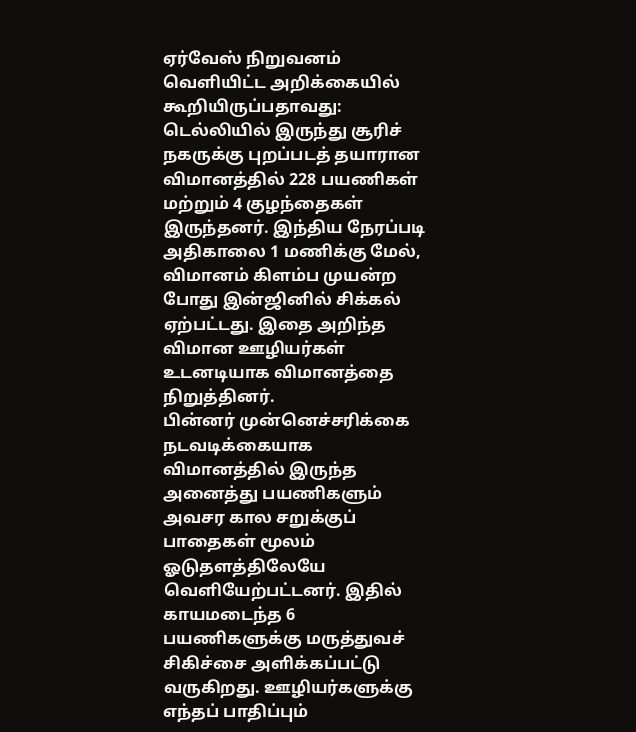ஏர்வேஸ் நிறுவனம் வெளியிட்ட அறிக்கையில் கூறியிருப்பதாவது: டெல்லியில் இருந்து சூரிச் நகருக்கு புறப்படத் தயாரான விமானத்தில் 228 பயணிகள் மற்றும் 4 குழந்தைகள் இருந்தனர். இந்திய நேரப்படி அதிகாலை 1 மணிக்கு மேல், விமானம் கிளம்ப முயன்ற போது இன்ஜினில் சிக்கல் ஏற்பட்டது. இதை அறிந்த விமான ஊழியர்கள் உடனடியாக விமானத்தை நிறுத்தினர்.
பின்னர் முன்னெச்சரிக்கை நடவடிக்கையாக விமானத்தில் இருந்த அனைத்து பயணிகளும் அவசர கால சறுக்குப் பாதைகள் மூலம் ஓடுதளத்திலேயே வெளியேற்பட்டனர். இதில் காயமடைந்த 6 பயணிகளுக்கு மருத்துவச் சிகிச்சை அளிக்கப்பட்டு வருகிறது. ஊழியர்களுக்கு எந்தப் பாதிப்பும்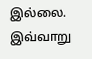இல்லை. இவ்வாறு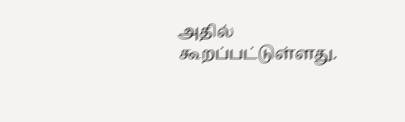அதில் கூறப்பட்டுள்ளது.